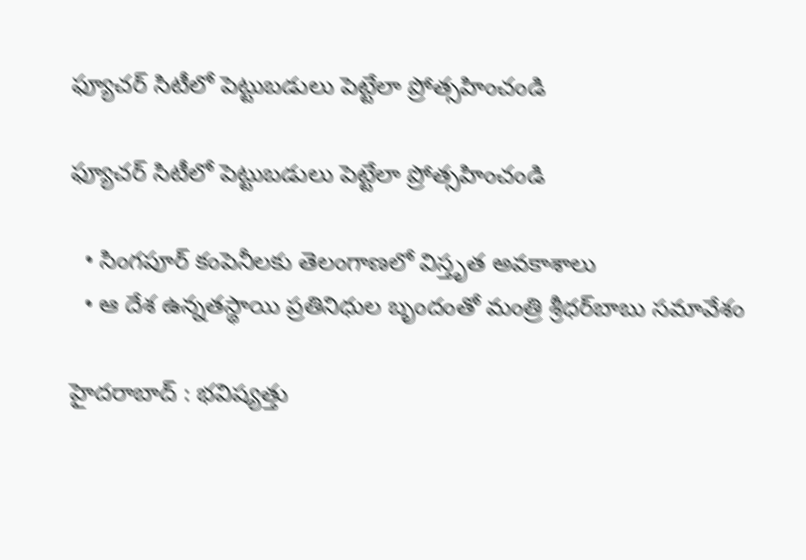ఫ్యూచర్‌ సిటీలో పెట్టుబడులు పెట్టేలా ప్రోత్సహించండి

ఫ్యూచర్‌ సిటీలో పెట్టుబడులు పెట్టేలా ప్రోత్సహించండి

  • సింగపూర్‌ కంపెనీలకు తెలంగాణలో విస్తృత అవకాశాలు
  • ఆ దేశ ఉన్నతస్థాయి ప్రతినిధుల బృందంతో మంత్రి శ్రీధర్‌బాబు సమావేశం

హైదరాబాద్ : భవిష్యత్తు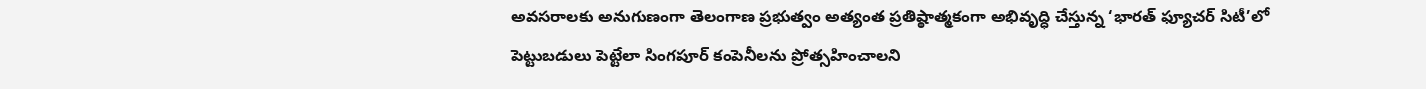అవసరాలకు అనుగుణంగా తెలంగాణ ప్రభుత్వం అత్యంత ప్రతిష్ఠాత్మకంగా అభివృద్ధి చేస్తున్న ‘భారత్‌ ఫ్యూచర్‌ సిటీ’లో పెట్టుబడులు పెట్టేలా సింగపూర్‌ కంపెనీలను ప్రోత్సహించాలని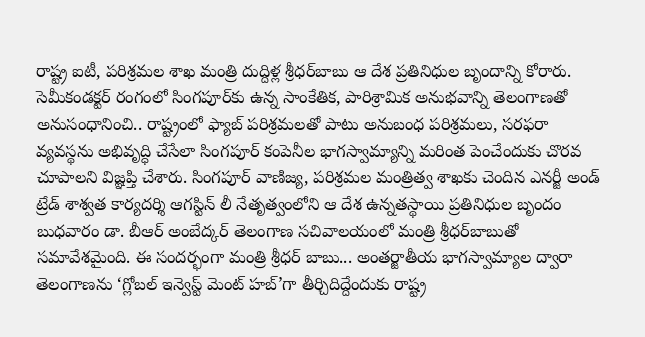రాష్ట్ర ఐటీ, పరిశ్రమల శాఖ మంత్రి దుద్దిళ్ల శ్రీధర్‌బాబు ఆ దేశ ప్రతినిధుల బృందాన్ని కోరారు. సెమీకండక్టర్‌ రంగంలో సింగపూర్‌కు ఉన్న సాంకేతిక, పారిశ్రామిక అనుభవాన్ని తెలంగాణతో అనుసంధానించి.. రాష్ట్రంలో ఫ్యాబ్‌ పరిశ్రమలతో పాటు అనుబంధ పరిశ్రమలు, సరఫరా వ్యవస్థను అభివృద్ధి చేసేలా సింగపూర్‌ కంపెనీల భాగస్వామ్యాన్ని మరింత పెంచేందుకు చొరవ చూపాలని విజ్ఞప్తి చేశారు. సింగపూర్‌ వాణిజ్య, పరిశ్రమల మంత్రిత్వ శాఖకు చెందిన ఎనర్జీ అండ్‌ ట్రేడ్‌ శాశ్వత కార్యదర్శి ఆగస్టిన్‌ లీ నేతృత్వంలోని ఆ దేశ ఉన్నతస్థాయి ప్రతినిధుల బృందం బుధవారం డా. బీఆర్‌ అంబేద్కర్‌ తెలంగాణ సచివాలయంలో మంత్రి శ్రీధర్‌బాబుతో సమావేశమైంది. ఈ సందర్భంగా మంత్రి శ్రీధర్ బాబు... అంతర్జాతీయ భాగస్వామ్యాల ద్వారా తెలంగాణను ‘గ్లోబల్ ఇన్వెస్ట్ మెంట్ హబ్’గా తీర్చిదిద్దేందుకు రాష్ట్ర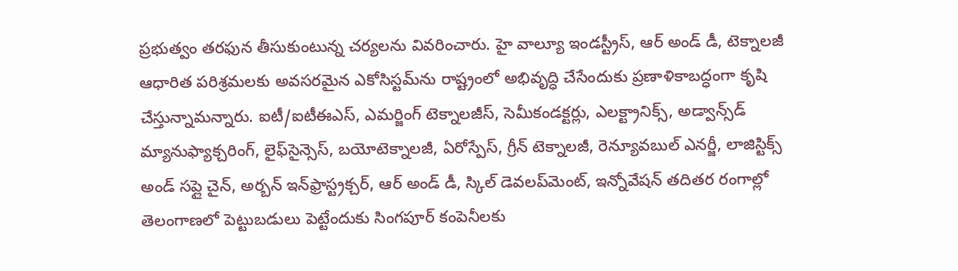ప్రభుత్వం తరఫున తీసుకుంటున్న చర్యలను వివరించారు. హై వాల్యూ ఇండస్ట్రీస్‌, ఆర్ అండ్ డీ, టెక్నాలజీ ఆధారిత పరిశ్రమలకు అవసరమైన ఎకోసిస్టమ్‌ను రాష్ట్రంలో అభివృద్ధి చేసేందుకు ప్రణాళికాబద్ధంగా కృషి చేస్తున్నామన్నారు. ఐటీ/ఐటీఈఎస్‌, ఎమర్జింగ్‌ టెక్నాలజీస్‌, సెమీకండక్టర్లు, ఎలక్ట్రానిక్స్‌, అడ్వాన్స్‌డ్‌ మ్యానుఫ్యాక్చరింగ్‌, లైఫ్‌సైన్సెస్‌, బయోటెక్నాలజీ, ఏరోస్పేస్‌, గ్రీన్‌ టెక్నాలజీ, రెన్యూవబుల్‌ ఎనర్జీ, లాజిస్టిక్స్‌ అండ్‌ సప్లై చైన్‌, అర్బన్‌ ఇన్‌ఫ్రాస్ట్రక్చర్‌, ఆర్ అండ్ డీ, స్కిల్‌ డెవలప్‌మెంట్‌, ఇన్నోవేషన్‌ తదితర రంగాల్లో తెలంగాణలో పెట్టుబడులు పెట్టేందుకు సింగపూర్‌ కంపెనీలకు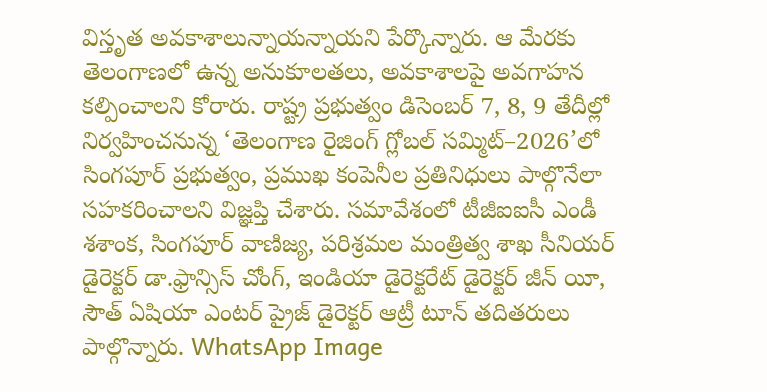విస్తృత అవకాశాలున్నాయన్నాయని పేర్కొన్నారు. ఆ మేరకు తెలంగాణలో ఉన్న అనుకూలతలు, అవకాశాలపై అవగాహన కల్పించాలని కోరారు. రాష్ట్ర ప్రభుత్వం డిసెంబర్‌ 7, 8, 9 తేదీల్లో నిర్వహించనున్న ‘తెలంగాణ రైజింగ్‌ గ్లోబల్‌ సమ్మిట్‌–2026’లో సింగపూర్‌ ప్రభుత్వం, ప్రముఖ కంపెనీల ప్రతినిధులు పాల్గొనేలా సహకరించాలని విజ్ఞప్తి చేశారు. సమావేశంలో టీజీఐఐసీ ఎండీ శశాంక, సింగపూర్ వాణిజ్య, పరిశ్రమల మంత్రిత్వ శాఖ సీనియర్ డైరెక్టర్ డా.ఫ్రాన్సిస్ చోంగ్, ఇండియా డైరెక్టరేట్ డైరెక్టర్ జీన్ యీ, సౌత్ ఏషియా ఎంటర్ ప్రైజ్ డైరెక్టర్ ఆట్రీ టూన్ తదితరులు పాల్గొన్నారు. WhatsApp Image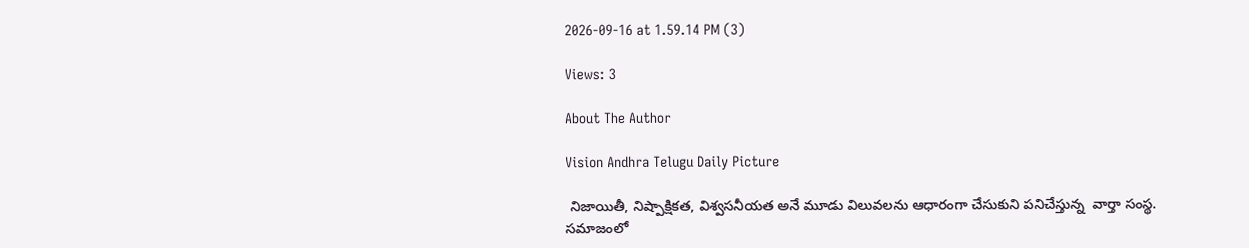2026-09-16 at 1.59.14 PM (3)

Views: 3

About The Author

Vision Andhra Telugu Daily Picture

 నిజాయితీ, నిష్పాక్షికత, విశ్వసనీయత అనే మూడు విలువలను ఆధారంగా చేసుకుని పనిచేస్తున్న  వార్తా సంస్థ. సమాజంలో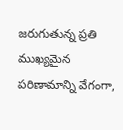జరుగుతున్న ప్రతి ముఖ్యమైన పరిణామాన్ని వేగంగా,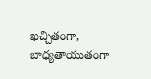ఖచ్చితంగా, బాధ్యతాయుతంగా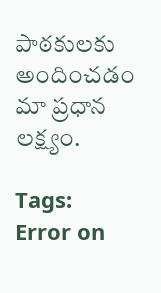పాఠకులకు అందించడం మా ప్రధాన లక్ష్యం.

Tags:
Error on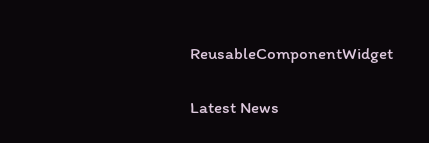ReusableComponentWidget

Latest News